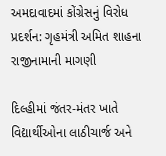અમદાવાદમાં કોંગ્રેસનું વિરોધ પ્રદર્શન: ગૃહમંત્રી અમિત શાહના રાજીનામાની માગણી

દિલ્હીમાં જંતર-મંતર ખાતે વિદ્યાર્થીઓના લાઠીચાર્જ અને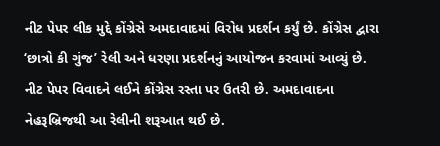નીટ પેપર લીક મુદ્દે કોંગ્રેસે અમદાવાદમાં વિરોધ પ્રદર્શન કર્યું છે. કોંગ્રેસ દ્વારા ‘છાત્રો કી ગુંજ’ રેલી અને ધરણા પ્રદર્શનનું આયોજન કરવામાં આવ્યું છે. નીટ પેપર વિવાદને લઈને કોંગ્રેસ રસ્તા પર ઉતરી છે. અમદાવાદના નેહરૂબ્રિજથી આ રેલીની શરૂઆત થઈ છે.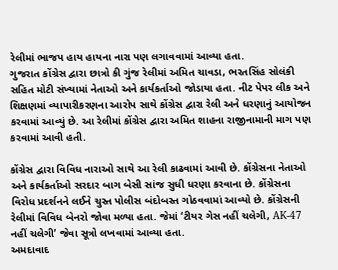રેલીમાં ભાજપ હાય હાયના નારા પણ લગાવવામાં આવ્યા હતા.
ગુજરાત કોંગ્રેસ દ્વારા છાત્રો કી ગુંજ રેલીમાં અમિત ચાવડા, ભરતસિંહ સોલંકી સહિત મોટી સંખ્યામાં નેતાઓ અને કાર્યકર્તાઓ જોડાયા હતા. નીટ પેપર લીક અને શિક્ષણમાં વ્યાપારીકરણના આરોપ સાથે કોંગ્રેસ દ્વારા રેલી અને ધરણાનું આયોજન કરવામાં આવ્યું છે. આ રેલીમાં કોંગ્રેસ દ્વારા અમિત શાહના રાજીનામાની માગ પણ કરવામાં આવી હતી.

કોંગ્રેસ દ્વારા વિવિધ નારાઓ સાથે આ રેલી કાઢવામાં આવી છે. કોંગ્રેસના નેતાઓ અને કાર્યકર્તાઓ સરદાર બાગ બેસી સાંજ સુધી ધરણા કરવાના છે. કોંગ્રેસના વિરોધ પ્રદર્શનને લઈને ચુસ્ત પોલીસ બંદોબસ્ત ગોઠવવામાં આવ્યો છે. કોંગ્રેસની રેલીમાં વિવિધ બેનરો જોવા મળ્યા હતા. જેમાં ‘ટીયર ગેસ નહીં ચલેગી, AK-47 નહીં ચલેગી’ જેવા સૂત્રો લખવામાં આવ્યા હતા.
અમદાવાદ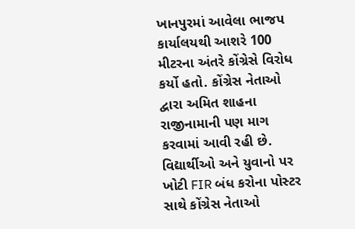ખાનપુરમાં આવેલા ભાજપ કાર્યાલયથી આશરે 100 મીટરના અંતરે કોંગ્રેસે વિરોધ કર્યો હતો. કોંગ્રેસ નેતાઓ દ્વારા અમિત શાહના રાજીનામાની પણ માગ કરવામાં આવી રહી છે. વિદ્યાર્થીઓ અને યુવાનો પર ખોટી FIR બંધ કરોના પોસ્ટર સાથે કોંગ્રેસ નેતાઓ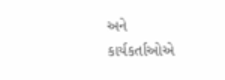અને કાર્યકર્તાઓએ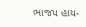ભાજપ હાય-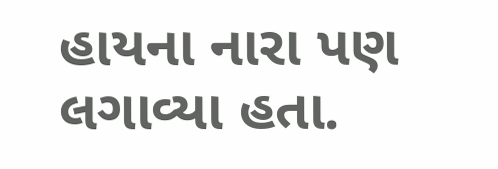હાયના નારા પણ લગાવ્યા હતા.